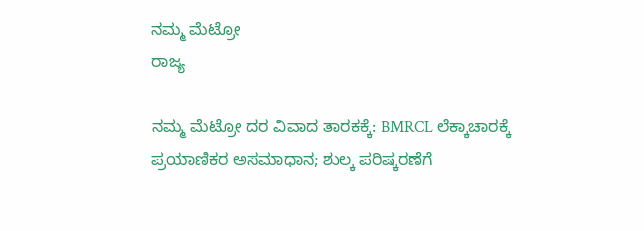ನಮ್ಮ ಮೆಟ್ರೋ
ರಾಜ್ಯ

ನಮ್ಮ ಮೆಟ್ರೋ ದರ ವಿವಾದ ತಾರಕಕ್ಕೆ: BMRCL ಲೆಕ್ಕಾಚಾರಕ್ಕೆ ಪ್ರಯಾಣಿಕರ ಅಸಮಾಧಾನ; ಶುಲ್ಕ ಪರಿಷ್ಕರಣೆಗೆ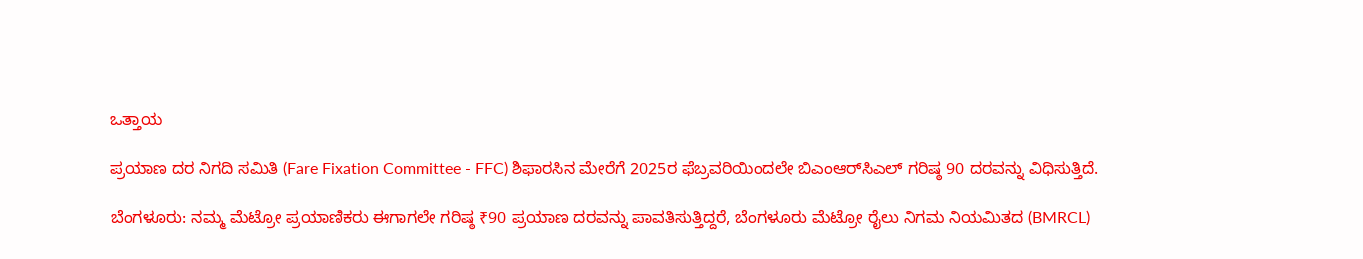ಒತ್ತಾಯ

ಪ್ರಯಾಣ ದರ ನಿಗದಿ ಸಮಿತಿ (Fare Fixation Committee - FFC) ಶಿಫಾರಸಿನ ಮೇರೆಗೆ 2025ರ ಫೆಬ್ರವರಿಯಿಂದಲೇ ಬಿಎಂಆರ್‌ಸಿಎಲ್ ಗರಿಷ್ಠ 90 ದರವನ್ನು ವಿಧಿಸುತ್ತಿದೆ.

ಬೆಂಗಳೂರು: ನಮ್ಮ ಮೆಟ್ರೋ ಪ್ರಯಾಣಿಕರು ಈಗಾಗಲೇ ಗರಿಷ್ಠ ₹90 ಪ್ರಯಾಣ ದರವನ್ನು ಪಾವತಿಸುತ್ತಿದ್ದರೆ, ಬೆಂಗಳೂರು ಮೆಟ್ರೋ ರೈಲು ನಿಗಮ ನಿಯಮಿತದ (BMRCL)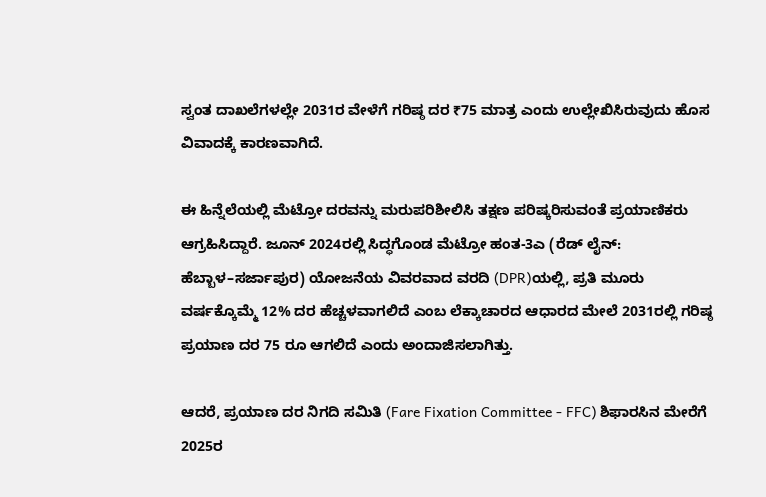ಸ್ವಂತ ದಾಖಲೆಗಳಲ್ಲೇ 2031ರ ವೇಳೆಗೆ ಗರಿಷ್ಠ ದರ ₹75 ಮಾತ್ರ ಎಂದು ಉಲ್ಲೇಖಿಸಿರುವುದು ಹೊಸ ವಿವಾದಕ್ಕೆ ಕಾರಣವಾಗಿದೆ.

ಈ ಹಿನ್ನೆಲೆಯಲ್ಲಿ ಮೆಟ್ರೋ ದರವನ್ನು ಮರುಪರಿಶೀಲಿಸಿ ತಕ್ಷಣ ಪರಿಷ್ಕರಿಸುವಂತೆ ಪ್ರಯಾಣಿಕರು ಆಗ್ರಹಿಸಿದ್ದಾರೆ. ಜೂನ್ 2024ರಲ್ಲಿ ಸಿದ್ಧಗೊಂಡ ಮೆಟ್ರೋ ಹಂತ-3ಎ (ರೆಡ್ ಲೈನ್: ಹೆಬ್ಬಾಳ–ಸರ್ಜಾಪುರ) ಯೋಜನೆಯ ವಿವರವಾದ ವರದಿ (DPR)ಯಲ್ಲಿ, ಪ್ರತಿ ಮೂರು ವರ್ಷಕ್ಕೊಮ್ಮೆ 12% ದರ ಹೆಚ್ಚಳವಾಗಲಿದೆ ಎಂಬ ಲೆಕ್ಕಾಚಾರದ ಆಧಾರದ ಮೇಲೆ 2031ರಲ್ಲಿ ಗರಿಷ್ಠ ಪ್ರಯಾಣ ದರ 75 ರೂ ಆಗಲಿದೆ ಎಂದು ಅಂದಾಜಿಸಲಾಗಿತ್ತು.

ಆದರೆ, ಪ್ರಯಾಣ ದರ ನಿಗದಿ ಸಮಿತಿ (Fare Fixation Committee - FFC) ಶಿಫಾರಸಿನ ಮೇರೆಗೆ 2025ರ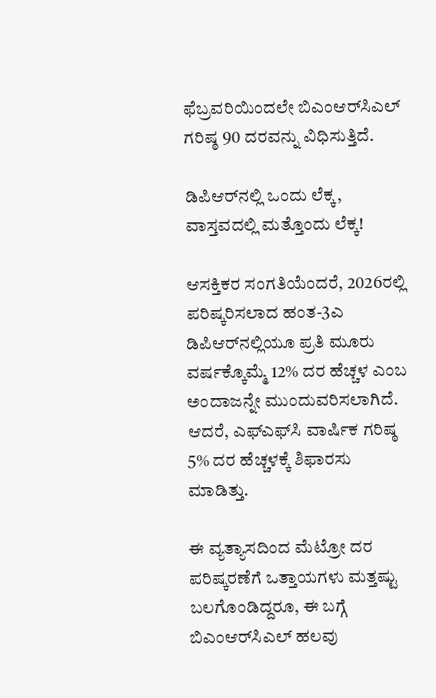ಫೆಬ್ರವರಿಯಿಂದಲೇ ಬಿಎಂಆರ್‌ಸಿಎಲ್ ಗರಿಷ್ಠ 90 ದರವನ್ನು ವಿಧಿಸುತ್ತಿದೆ.

ಡಿಪಿಆರ್‌ನಲ್ಲಿ ಒಂದು ಲೆಕ್ಕ, ವಾಸ್ತವದಲ್ಲಿ ಮತ್ತೊಂದು ಲೆಕ್ಕ!

ಆಸಕ್ತಿಕರ ಸಂಗತಿಯೆಂದರೆ, 2026ರಲ್ಲಿ ಪರಿಷ್ಕರಿಸಲಾದ ಹಂತ-3ಎ ಡಿಪಿಆರ್‌ನಲ್ಲಿಯೂ ಪ್ರತಿ ಮೂರು ವರ್ಷಕ್ಕೊಮ್ಮೆ 12% ದರ ಹೆಚ್ಚಳ ಎಂಬ ಅಂದಾಜನ್ನೇ ಮುಂದುವರಿಸಲಾಗಿದೆ. ಆದರೆ, ಎಫ್‌ಎಫ್‌ಸಿ ವಾರ್ಷಿಕ ಗರಿಷ್ಠ 5% ದರ ಹೆಚ್ಚಳಕ್ಕೆ ಶಿಫಾರಸು ಮಾಡಿತ್ತು.

ಈ ವ್ಯತ್ಯಾಸದಿಂದ ಮೆಟ್ರೋ ದರ ಪರಿಷ್ಕರಣೆಗೆ ಒತ್ತಾಯಗಳು ಮತ್ತಷ್ಟು ಬಲಗೊಂಡಿದ್ದರೂ, ಈ ಬಗ್ಗೆ ಬಿಎಂಆರ್‌ಸಿಎಲ್ ಹಲವು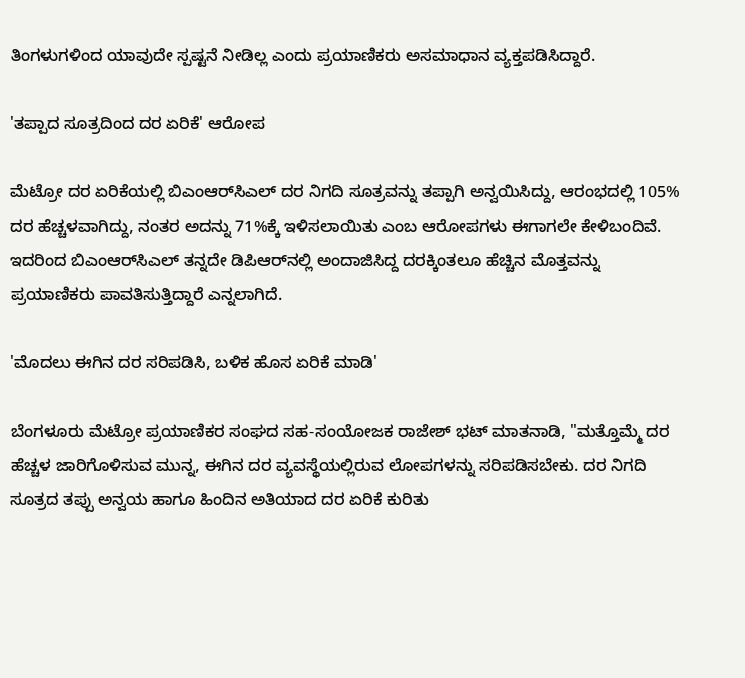ತಿಂಗಳುಗಳಿಂದ ಯಾವುದೇ ಸ್ಪಷ್ಟನೆ ನೀಡಿಲ್ಲ ಎಂದು ಪ್ರಯಾಣಿಕರು ಅಸಮಾಧಾನ ವ್ಯಕ್ತಪಡಿಸಿದ್ದಾರೆ.

'ತಪ್ಪಾದ ಸೂತ್ರದಿಂದ ದರ ಏರಿಕೆ' ಆರೋಪ

ಮೆಟ್ರೋ ದರ ಏರಿಕೆಯಲ್ಲಿ ಬಿಎಂಆರ್‌ಸಿಎಲ್ ದರ ನಿಗದಿ ಸೂತ್ರವನ್ನು ತಪ್ಪಾಗಿ ಅನ್ವಯಿಸಿದ್ದು, ಆರಂಭದಲ್ಲಿ 105% ದರ ಹೆಚ್ಚಳವಾಗಿದ್ದು, ನಂತರ ಅದನ್ನು 71%ಕ್ಕೆ ಇಳಿಸಲಾಯಿತು ಎಂಬ ಆರೋಪಗಳು ಈಗಾಗಲೇ ಕೇಳಿಬಂದಿವೆ. ಇದರಿಂದ ಬಿಎಂಆರ್‌ಸಿಎಲ್ ತನ್ನದೇ ಡಿಪಿಆರ್‌ನಲ್ಲಿ ಅಂದಾಜಿಸಿದ್ದ ದರಕ್ಕಿಂತಲೂ ಹೆಚ್ಚಿನ ಮೊತ್ತವನ್ನು ಪ್ರಯಾಣಿಕರು ಪಾವತಿಸುತ್ತಿದ್ದಾರೆ ಎನ್ನಲಾಗಿದೆ.

'ಮೊದಲು ಈಗಿನ ದರ ಸರಿಪಡಿಸಿ, ಬಳಿಕ ಹೊಸ ಏರಿಕೆ ಮಾಡಿ'

ಬೆಂಗಳೂರು ಮೆಟ್ರೋ ಪ್ರಯಾಣಿಕರ ಸಂಘದ ಸಹ-ಸಂಯೋಜಕ ರಾಜೇಶ್ ಭಟ್ ಮಾತನಾಡಿ, "ಮತ್ತೊಮ್ಮೆ ದರ ಹೆಚ್ಚಳ ಜಾರಿಗೊಳಿಸುವ ಮುನ್ನ, ಈಗಿನ ದರ ವ್ಯವಸ್ಥೆಯಲ್ಲಿರುವ ಲೋಪಗಳನ್ನು ಸರಿಪಡಿಸಬೇಕು. ದರ ನಿಗದಿ ಸೂತ್ರದ ತಪ್ಪು ಅನ್ವಯ ಹಾಗೂ ಹಿಂದಿನ ಅತಿಯಾದ ದರ ಏರಿಕೆ ಕುರಿತು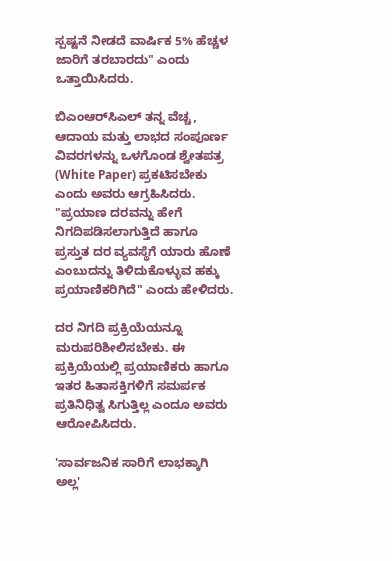ಸ್ಪಷ್ಟನೆ ನೀಡದೆ ವಾರ್ಷಿಕ 5% ಹೆಚ್ಚಳ ಜಾರಿಗೆ ತರಬಾರದು" ಎಂದು ಒತ್ತಾಯಿಸಿದರು.

ಬಿಎಂಆರ್‌ಸಿಎಲ್ ತನ್ನ ವೆಚ್ಚ, ಆದಾಯ ಮತ್ತು ಲಾಭದ ಸಂಪೂರ್ಣ ವಿವರಗಳನ್ನು ಒಳಗೊಂಡ ಶ್ವೇತಪತ್ರ (White Paper) ಪ್ರಕಟಿಸಬೇಕು ಎಂದು ಅವರು ಆಗ್ರಹಿಸಿದರು. "ಪ್ರಯಾಣ ದರವನ್ನು ಹೇಗೆ ನಿಗದಿಪಡಿಸಲಾಗುತ್ತಿದೆ ಹಾಗೂ ಪ್ರಸ್ತುತ ದರ ವ್ಯವಸ್ಥೆಗೆ ಯಾರು ಹೊಣೆ ಎಂಬುದನ್ನು ತಿಳಿದುಕೊಳ್ಳುವ ಹಕ್ಕು ಪ್ರಯಾಣಿಕರಿಗಿದೆ" ಎಂದು ಹೇಳಿದರು.

ದರ ನಿಗದಿ ಪ್ರಕ್ರಿಯೆಯನ್ನೂ ಮರುಪರಿಶೀಲಿಸಬೇಕು. ಈ ಪ್ರಕ್ರಿಯೆಯಲ್ಲಿ ಪ್ರಯಾಣಿಕರು ಹಾಗೂ ಇತರ ಹಿತಾಸಕ್ತಿಗಳಿಗೆ ಸಮರ್ಪಕ ಪ್ರತಿನಿಧಿತ್ವ ಸಿಗುತ್ತಿಲ್ಲ ಎಂದೂ ಅವರು ಆರೋಪಿಸಿದರು.

'ಸಾರ್ವಜನಿಕ ಸಾರಿಗೆ ಲಾಭಕ್ಕಾಗಿ ಅಲ್ಲ'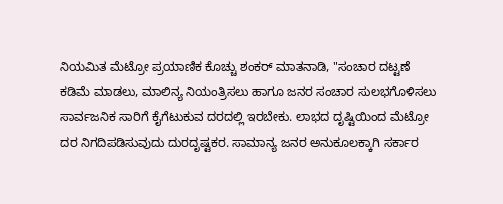ನಿಯಮಿತ ಮೆಟ್ರೋ ಪ್ರಯಾಣಿಕ ಕೊಚ್ಚು ಶಂಕರ್ ಮಾತನಾಡಿ, "ಸಂಚಾರ ದಟ್ಟಣೆ ಕಡಿಮೆ ಮಾಡಲು, ಮಾಲಿನ್ಯ ನಿಯಂತ್ರಿಸಲು ಹಾಗೂ ಜನರ ಸಂಚಾರ ಸುಲಭಗೊಳಿಸಲು ಸಾರ್ವಜನಿಕ ಸಾರಿಗೆ ಕೈಗೆಟುಕುವ ದರದಲ್ಲಿ ಇರಬೇಕು. ಲಾಭದ ದೃಷ್ಟಿಯಿಂದ ಮೆಟ್ರೋ ದರ ನಿಗದಿಪಡಿಸುವುದು ದುರದೃಷ್ಟಕರ. ಸಾಮಾನ್ಯ ಜನರ ಅನುಕೂಲಕ್ಕಾಗಿ ಸರ್ಕಾರ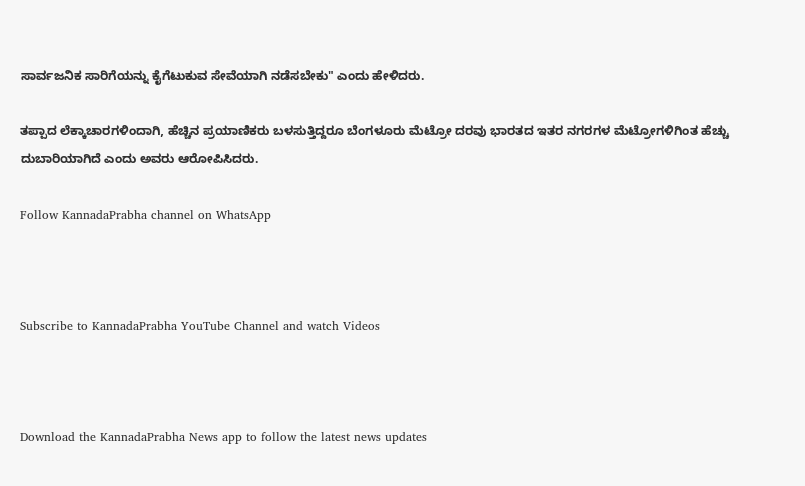ಸಾರ್ವಜನಿಕ ಸಾರಿಗೆಯನ್ನು ಕೈಗೆಟುಕುವ ಸೇವೆಯಾಗಿ ನಡೆಸಬೇಕು" ಎಂದು ಹೇಳಿದರು.

ತಪ್ಪಾದ ಲೆಕ್ಕಾಚಾರಗಳಿಂದಾಗಿ, ಹೆಚ್ಚಿನ ಪ್ರಯಾಣಿಕರು ಬಳಸುತ್ತಿದ್ದರೂ ಬೆಂಗಳೂರು ಮೆಟ್ರೋ ದರವು ಭಾರತದ ಇತರ ನಗರಗಳ ಮೆಟ್ರೋಗಳಿಗಿಂತ ಹೆಚ್ಚು ದುಬಾರಿಯಾಗಿದೆ ಎಂದು ಅವರು ಆರೋಪಿಸಿದರು.

Follow KannadaPrabha channel on WhatsApp



Subscribe to KannadaPrabha YouTube Channel and watch Videos



Download the KannadaPrabha News app to follow the latest news updates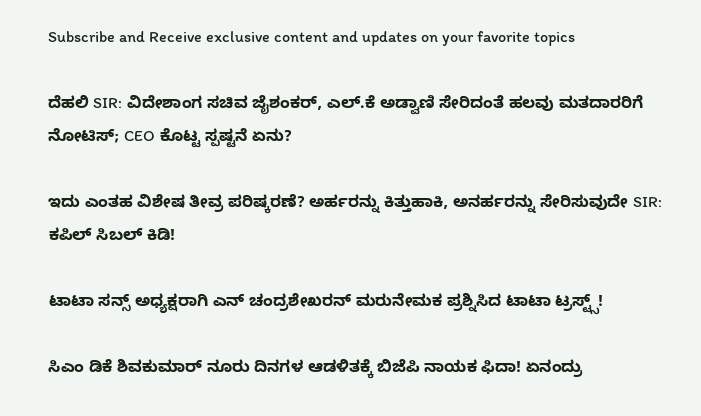Subscribe and Receive exclusive content and updates on your favorite topics

ದೆಹಲಿ SIR: ವಿದೇಶಾಂಗ ಸಚಿವ ಜೈಶಂಕರ್, ಎಲ್.ಕೆ ಅಡ್ವಾಣಿ ಸೇರಿದಂತೆ ಹಲವು ಮತದಾರರಿಗೆ ನೋಟಿಸ್; CEO ಕೊಟ್ಟ ಸ್ಪಷ್ಟನೆ ಏನು?

ಇದು ಎಂತಹ ವಿಶೇಷ ತೀವ್ರ ಪರಿಷ್ಕರಣೆ? ಅರ್ಹರನ್ನು ಕಿತ್ತುಹಾಕಿ, ಅನರ್ಹರನ್ನು ಸೇರಿಸುವುದೇ SIR: ಕಪಿಲ್ ಸಿಬಲ್ ಕಿಡಿ!

ಟಾಟಾ ಸನ್ಸ್ ಅಧ್ಯಕ್ಷರಾಗಿ ಎನ್ ಚಂದ್ರಶೇಖರನ್ ಮರುನೇಮಕ ಪ್ರಶ್ನಿಸಿದ ಟಾಟಾ ಟ್ರಸ್ಟ್ಸ್!

ಸಿಎಂ ಡಿಕೆ ಶಿವಕುಮಾರ್‌ ನೂರು ದಿನಗಳ ಆಡಳಿತಕ್ಕೆ ಬಿಜೆಪಿ ನಾಯಕ ಫಿದಾ! ಏನಂದ್ರು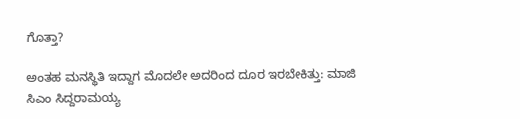ಗೊತ್ತಾ?

ಅಂತಹ ಮನಸ್ಥಿತಿ ಇದ್ದಾಗ ಮೊದಲೇ ಅದರಿಂದ ದೂರ ಇರಬೇಕಿತ್ತು: ಮಾಜಿ ಸಿಎಂ ಸಿದ್ದರಾಮಯ್ಯ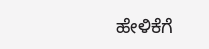ಹೇಳಿಕೆಗೆ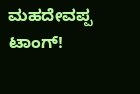ಮಹದೇವಪ್ಪ ಟಾಂಗ್!